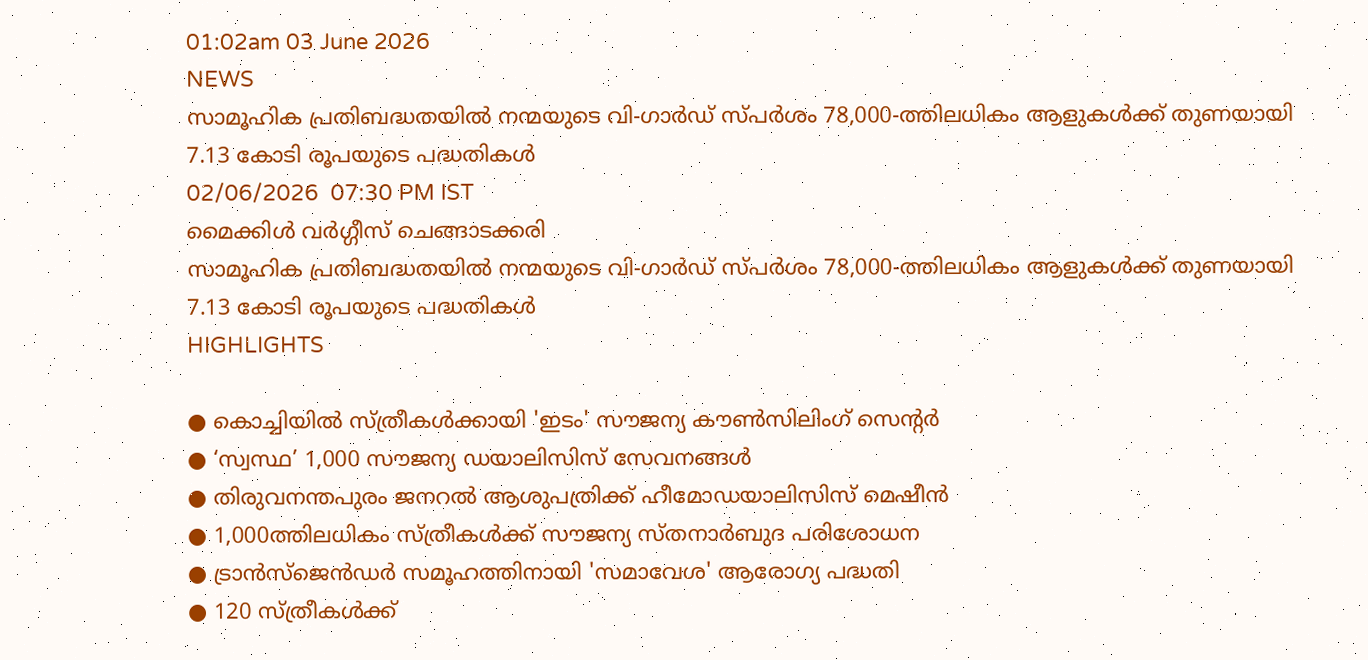01:02am 03 June 2026
NEWS
സാമൂഹിക പ്രതിബദ്ധതയിൽ നന്മയുടെ വി-ഗാർഡ് സ്പർശം 78,000-ത്തിലധികം ആളുകൾക്ക് തുണയായി 7.13 കോടി രൂപയുടെ പദ്ധതികൾ
02/06/2026  07:30 PM IST
മൈക്കിൾ വർഗ്ഗീസ് ചെങ്ങാടക്കരി
സാമൂഹിക പ്രതിബദ്ധതയിൽ നന്മയുടെ വി-ഗാർഡ് സ്പർശം 78,000-ത്തിലധികം ആളുകൾക്ക് തുണയായി 7.13 കോടി രൂപയുടെ പദ്ധതികൾ
HIGHLIGHTS

● കൊച്ചിയില്‍ സ്ത്രീകള്‍ക്കായി 'ഇടം' സൗജന്യ കൗണ്‍സിലിംഗ് സെന്റര്‍
● ‘സ്വസ്ഥ’ 1,000 സൗജന്യ ഡയാലിസിസ് സേവനങ്ങള്‍
● തിരുവനന്തപുരം ജനറല്‍ ആശുപത്രിക്ക് ഹീമോഡയാലിസിസ് മെഷീന്‍
● 1,000ത്തിലധികം സ്ത്രീകള്‍ക്ക് സൗജന്യ സ്തനാര്‍ബുദ പരിശോധന
● ട്രാന്‍സ്ജെന്‍ഡര്‍ സമൂഹത്തിനായി 'സമാവേശ' ആരോഗ്യ പദ്ധതി
● 120 സ്ത്രീകള്‍ക്ക്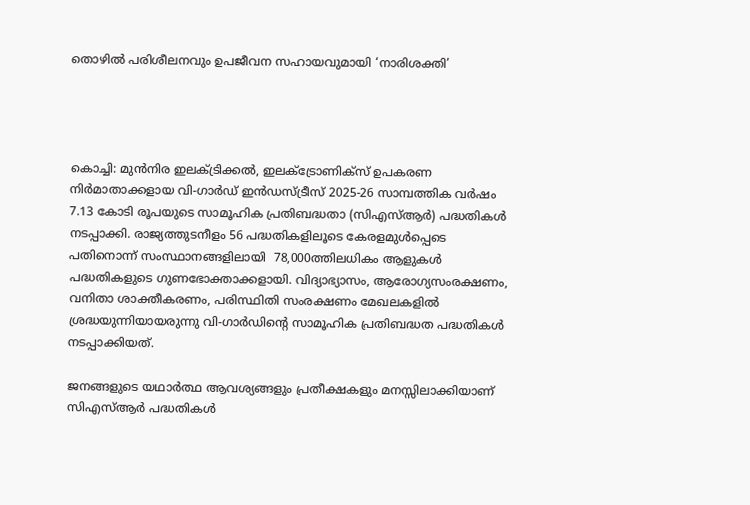തൊഴില്‍ പരിശീലനവും ഉപജീവന സഹായവുമായി ‘നാരിശക്തി’




കൊച്ചി: മുന്‍നിര ഇലക്ട്രിക്കല്‍, ഇലക്ട്രോണിക്‌സ് ഉപകരണ നിര്‍മാതാക്കളായ വി-ഗാര്‍ഡ് ഇന്‍ഡസ്ട്രീസ് 2025-26 സാമ്പത്തിക വര്‍ഷം 7.13 കോടി രൂപയുടെ സാമൂഹിക പ്രതിബദ്ധതാ (സിഎസ്ആര്‍) പദ്ധതികള്‍ നടപ്പാക്കി. രാജ്യത്തുടനീളം 56 പദ്ധതികളിലൂടെ കേരളമുള്‍പ്പെടെ പതിനൊന്ന് സംസ്ഥാനങ്ങളിലായി  78,000ത്തിലധികം ആളുകള്‍ പദ്ധതികളുടെ ഗുണഭോക്താക്കളായി. വിദ്യാഭ്യാസം, ആരോഗ്യസംരക്ഷണം, വനിതാ ശാക്തീകരണം, പരിസ്ഥിതി സംരക്ഷണം മേഖലകളിൽ ശ്രദ്ധയുന്നിയായരുന്നു വി-ഗാർഡിൻ്റെ സാമൂഹിക പ്രതിബദ്ധത പദ്ധതികൾ നടപ്പാക്കിയത്.

ജനങ്ങളുടെ യഥാര്‍ത്ഥ ആവശ്യങ്ങളും പ്രതീക്ഷകളും മനസ്സിലാക്കിയാണ് സിഎസ്ആര്‍ പദ്ധതികള്‍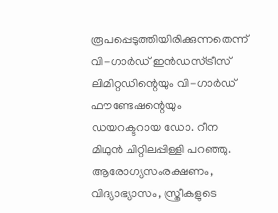രൂപപ്പെടുത്തിയിരിക്കുന്നതെന്ന് വി-ഗാര്‍ഡ് ഇന്‍ഡസ്ട്രീസ് ലിമിറ്റഡിന്റെയും വി-ഗാര്‍ഡ് ഫൗണ്ടേഷന്റെയും ഡയറക്ടറായ ഡോ. റീന മിഥുന്‍ ചിറ്റിലപ്പിള്ളി പറഞ്ഞു. ആരോഗ്യസംരക്ഷണം, വിദ്യാഭ്യാസം, സ്ത്രീകളുടെ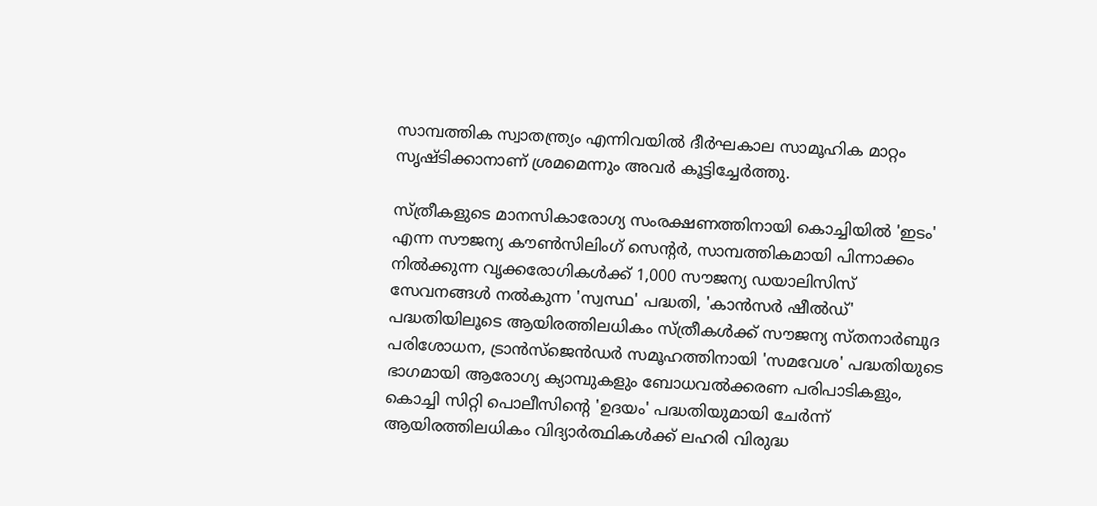സാമ്പത്തിക സ്വാതന്ത്ര്യം എന്നിവയില്‍ ദീര്‍ഘകാല സാമൂഹിക മാറ്റം സൃഷ്ടിക്കാനാണ് ശ്രമമെന്നും അവര്‍ കൂട്ടിച്ചേര്‍ത്തു.

സ്ത്രീകളുടെ മാനസികാരോഗ്യ സംരക്ഷണത്തിനായി കൊച്ചിയില്‍ 'ഇടം' എന്ന സൗജന്യ കൗണ്‍സിലിംഗ് സെന്റര്‍, സാമ്പത്തികമായി പിന്നാക്കം നില്‍ക്കുന്ന വൃക്കരോഗികള്‍ക്ക് 1,000 സൗജന്യ ഡയാലിസിസ് സേവനങ്ങള്‍ നല്‍കുന്ന 'സ്വസ്ഥ' പദ്ധതി, 'കാന്‍സര്‍ ഷീല്‍ഡ്' പദ്ധതിയിലൂടെ ആയിരത്തിലധികം സ്ത്രീകള്‍ക്ക് സൗജന്യ സ്തനാര്‍ബുദ പരിശോധന, ട്രാന്‍സ്ജെന്‍ഡര്‍ സമൂഹത്തിനായി 'സമവേശ' പദ്ധതിയുടെ ഭാഗമായി ആരോഗ്യ ക്യാമ്പുകളും ബോധവല്‍ക്കരണ പരിപാടികളും, കൊച്ചി സിറ്റി പൊലീസിന്റെ 'ഉദയം' പദ്ധതിയുമായി ചേര്‍ന്ന് ആയിരത്തിലധികം വിദ്യാര്‍ത്ഥികള്‍ക്ക് ലഹരി വിരുദ്ധ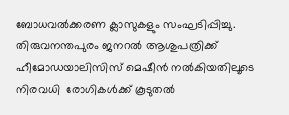ബോധവല്‍ക്കരണ ക്ലാസുകളും സംഘടിപ്പിച്ചു. തിരുവനന്തപുരം ജനറല്‍ ആശുപത്രിക്ക് ഹീമോഡയാലിസിസ് മെഷീന്‍ നല്‍കിയതിലൂടെ നിരവധി  രോഗികള്‍ക്ക് കൂടുതല്‍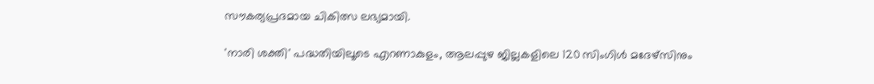സൗകര്യപ്രദമായ ചികിത്സ ലഭ്യമായി.

'നാരി ശക്തി' പദ്ധതിയിലൂടെ എറണാകുളം, ആലപ്പുഴ ജില്ലകളിലെ 120 സിംഗിള്‍ മദേഴ്‌സിനും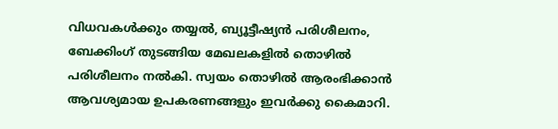വിധവകള്‍ക്കും തയ്യല്‍, ബ്യൂട്ടീഷ്യന്‍ പരിശീലനം, ബേക്കിംഗ് തുടങ്ങിയ മേഖലകളില്‍ തൊഴില്‍ പരിശീലനം നല്‍കി. സ്വയം തൊഴില്‍ ആരംഭിക്കാന്‍ ആവശ്യമായ ഉപകരണങ്ങളും ഇവര്‍ക്കു കൈമാറി.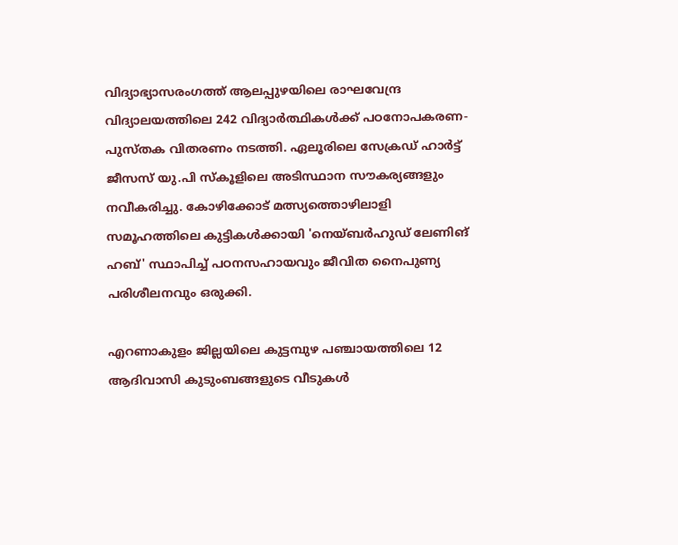വിദ്യാഭ്യാസരംഗത്ത് ആലപ്പുഴയിലെ രാഘവേന്ദ്ര വിദ്യാലയത്തിലെ 242 വിദ്യാര്‍ത്ഥികള്‍ക്ക് പഠനോപകരണ-പുസ്തക വിതരണം നടത്തി. ഏലൂരിലെ സേക്രഡ് ഹാര്‍ട്ട് ജീസസ് യു.പി സ്‌കൂളിലെ അടിസ്ഥാന സൗകര്യങ്ങളും നവീകരിച്ചു. കോഴിക്കോട് മത്സ്യത്തൊഴിലാളി സമൂഹത്തിലെ കുട്ടികള്‍ക്കായി 'നെയ്ബര്‍ഹുഡ് ലേണിങ് ഹബ്' സ്ഥാപിച്ച് പഠനസഹായവും ജീവിത നൈപുണ്യ പരിശീലനവും ഒരുക്കി.

എറണാകുളം ജില്ലയിലെ കുട്ടമ്പുഴ പഞ്ചായത്തിലെ 12 ആദിവാസി കുടുംബങ്ങളുടെ വീടുകള്‍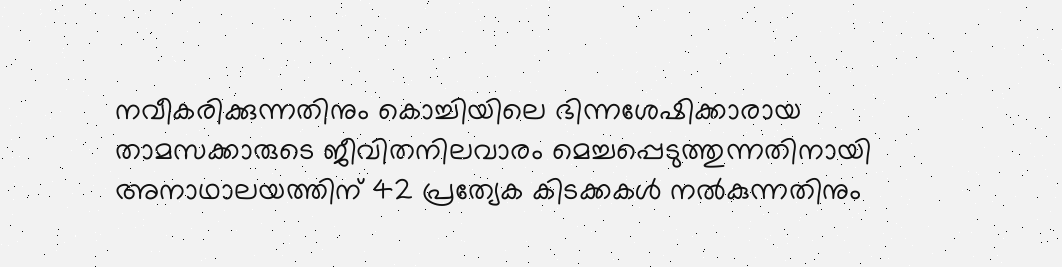നവീകരിക്കുന്നതിനും കൊച്ചിയിലെ ഭിന്നശേഷിക്കാരായ താമസക്കാരുടെ ജീവിതനിലവാരം മെച്ചപ്പെടുത്തുന്നതിനായി അനാഥാലയത്തിന് 42 പ്രത്യേക കിടക്കകള്‍ നല്‍കുന്നതിനും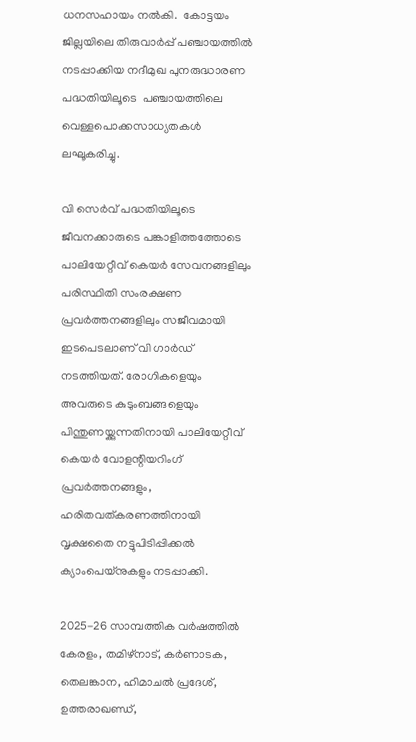ധനസഹായം നല്‍കി.  കോട്ടയം ജില്ലയിലെ തിരുവാര്‍പ്പ് പഞ്ചായത്തില്‍ നടപ്പാക്കിയ നദീമുഖ പുനരുദ്ധാരണ പദ്ധതിയിലൂടെ  പഞ്ചായത്തിലെ വെള്ളപൊക്കസാധ്യതകൾ ലഘൂകരിച്ചു.

വി സെര്‍വ് പദ്ധതിയിലൂടെ ജീവനക്കാരുടെ പങ്കാളിത്തത്തോടെ പാലിയേറ്റീവ് കെയര്‍ സേവനങ്ങളിലും പരിസ്ഥിതി സംരക്ഷണ പ്രവര്‍ത്തനങ്ങളിലും സജീവമായി ഇടപെടലാണ് വി ഗാര്‍ഡ് നടത്തിയത്. രോഗികളെയും അവരുടെ കുടുംബങ്ങളെയും പിന്തുണയ്ക്കുന്നതിനായി പാലിയേറ്റീവ് കെയര്‍ വോളന്റിയറിംഗ് പ്രവര്‍ത്തനങ്ങളും, ഹരിതവത്കരണത്തിനായി വൃക്ഷതൈ നട്ടുപിടിപ്പിക്കല്‍ ക്യാംപെയ്നുകളും നടപ്പാക്കി.

2025-26 സാമ്പത്തിക വര്‍ഷത്തില്‍ കേരളം, തമിഴ്നാട്, കര്‍ണാടക, തെലങ്കാന, ഹിമാചല്‍ പ്രദേശ്, ഉത്തരാഖണ്ഡ്,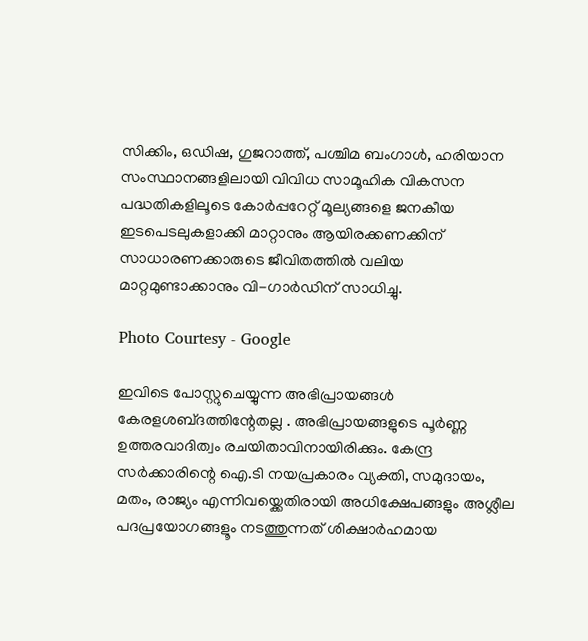സിക്കിം, ഒഡിഷ, ഗുജറാത്ത്, പശ്ചിമ ബംഗാള്‍, ഹരിയാന സംസ്ഥാനങ്ങളിലായി വിവിധ സാമൂഹിക വികസന പദ്ധതികളിലൂടെ കോര്‍പ്പറേറ്റ് മൂല്യങ്ങളെ ജനകീയ ഇടപെടലുകളാക്കി മാറ്റാനും ആയിരക്കണക്കിന് സാധാരണക്കാരുടെ ജീവിതത്തില്‍ വലിയ മാറ്റമുണ്ടാക്കാനും വി-ഗാര്‍ഡിന് സാധിച്ചു.

Photo Courtesy - Google

ഇവിടെ പോസ്റ്റുചെയ്യുന്ന അഭിപ്രായങ്ങള്‍ കേരളശബ്‌ദത്തിന്റേതല്ല . അഭിപ്രായങ്ങളുടെ പൂര്‍ണ്ണ ഉത്തരവാദിത്വം രചയിതാവിനായിരിക്കും. കേന്ദ്ര സർക്കാരിന്റെ ഐ.ടി നയപ്രകാരം വ്യക്തി, സമുദായം, മതം, രാജ്യം എന്നിവയ്ക്കെതിരായി അധിക്ഷേപങ്ങളും അശ്ലീല പദപ്രയോഗങ്ങളൂം നടത്തുന്നത് ശിക്ഷാര്‍ഹമായ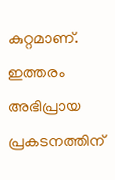കുറ്റമാണ്. ഇത്തരം അഭിപ്രായ പ്രകടനത്തിന്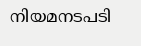നിയമനടപടി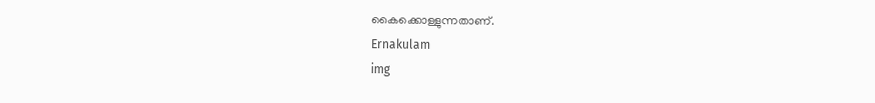കൈക്കൊള്ളുന്നതാണ്.
Ernakulam
img